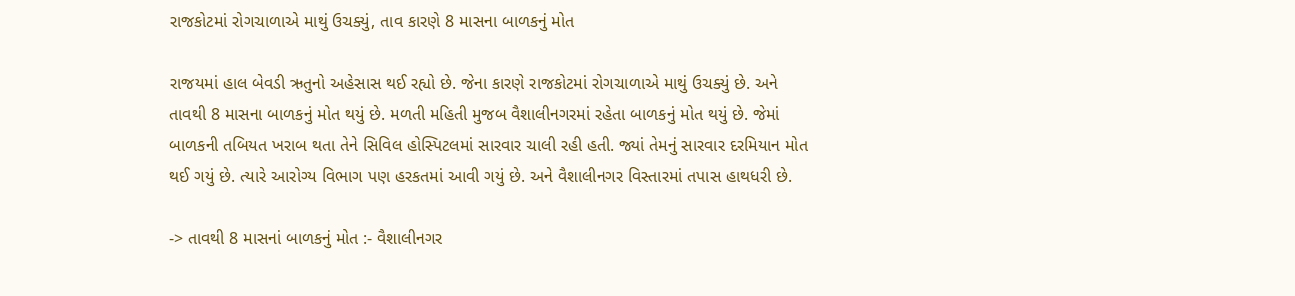રાજકોટમાં રોગચાળાએ માથું ઉચક્યું, તાવ કારણે 8 માસના બાળકનું મોત

રાજયમાં હાલ બેવડી ઋતુનો અહેસાસ થઈ રહ્યો છે. જેના કારણે રાજકોટમાં રોગચાળાએ માથું ઉચક્યું છે. અને તાવથી 8 માસના બાળકનું મોત થયું છે. મળતી મહિતી મુજબ વૈશાલીનગરમાં રહેતા બાળકનું મોત થયું છે. જેમાં બાળકની તબિયત ખરાબ થતા તેને સિવિલ હોસ્પિટલમાં સારવાર ચાલી રહી હતી. જ્યાં તેમનું સારવાર દરમિયાન મોત થઈ ગયું છે. ત્યારે આરોગ્ય વિભાગ પણ હરકતમાં આવી ગયું છે. અને વૈશાલીનગર વિસ્તારમાં તપાસ હાથધરી છે.

-> તાવથી 8 માસનાં બાળકનું મોત :- વૈશાલીનગર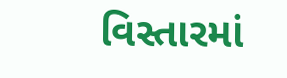વિસ્તારમાં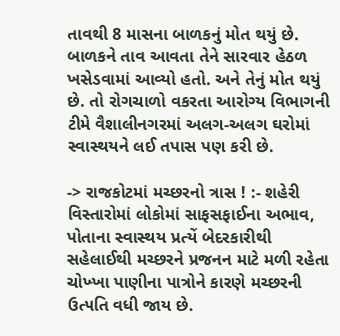તાવથી 8 માસના બાળકનું મોત થયું છે. બાળકને તાવ આવતા તેને સારવાર હેઠળ ખસેડવામાં આવ્યો હતો. અને તેનું મોત થયું છે. તો રોગચાળો વકરતા આરોગ્ય વિભાગની ટીમે વૈશાલીનગરમાં અલગ-અલગ ઘરોમાં સ્વાસ્થયને લઈ તપાસ પણ કરી છે.

-> રાજકોટમાં મચ્છરનો ત્રાસ ! :- શહેરી વિસ્તારોમાં લોકોમાં સાફસફાઈના અભાવ, પોતાના સ્વાસ્થય પ્રત્યેં બેદરકારીથી સહેલાઈથી મચ્છરને પ્રજનન માટે મળી રહેતા ચોખ્ખા પાણીના પાત્રોને કારણે મચ્છરની ઉત્‍૫તિ વધી જાય છે.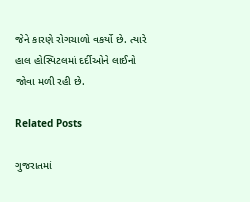જેને કારણે રોગચાળો વકર્યો છે. ત્યારે હાલ હોસ્પિટલમાં દર્દીઓને લાઈનો જોવા મળી રહી છે.

Related Posts

ગુજરાતમાં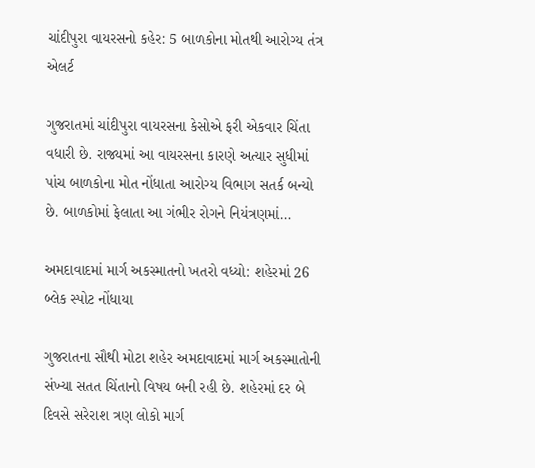ચાંદીપુરા વાયરસનો કહેર: 5 બાળકોના મોતથી આરોગ્ય તંત્ર એલર્ટ

ગુજરાતમાં ચાંદીપુરા વાયરસના કેસોએ ફરી એકવાર ચિંતા વધારી છે. રાજ્યમાં આ વાયરસના કારણે અત્યાર સુધીમાં પાંચ બાળકોના મોત નોંધાતા આરોગ્ય વિભાગ સતર્ક બન્યો છે. બાળકોમાં ફેલાતા આ ગંભીર રોગને નિયંત્રણમાં…

અમદાવાદમાં માર્ગ અકસ્માતનો ખતરો વધ્યો: શહેરમાં 26 બ્લેક સ્પોટ નોંધાયા

ગુજરાતના સૌથી મોટા શહેર અમદાવાદમાં માર્ગ અકસ્માતોની સંખ્યા સતત ચિંતાનો વિષય બની રહી છે. શહેરમાં દર બે દિવસે સરેરાશ ત્રણ લોકો માર્ગ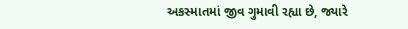અકસ્માતમાં જીવ ગુમાવી રહ્યા છે, જ્યારે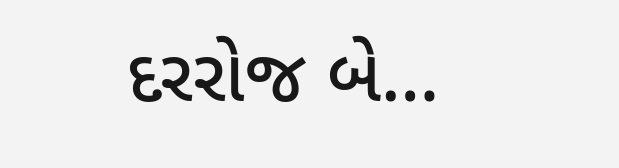દરરોજ બે…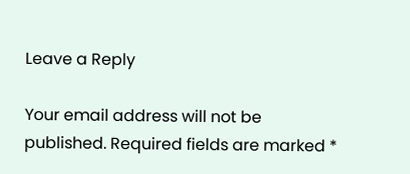Leave a Reply

Your email address will not be published. Required fields are marked *